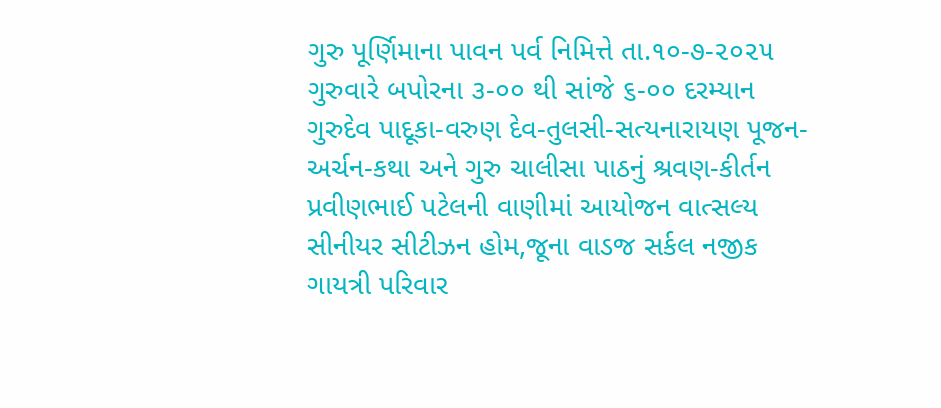ગુરુ પૂર્ણિમાના પાવન પર્વ નિમિત્તે તા.૧૦-૭-૨૦૨૫ ગુરુવારે બપોરના ૩-૦૦ થી સાંજે ૬-૦૦ દરમ્યાન ગુરુદેવ પાદૂકા-વરુણ દેવ-તુલસી-સત્યનારાયણ પૂજન-અર્ચન-કથા અને ગુરુ ચાલીસા પાઠનું શ્રવણ-કીર્તન પ્રવીણભાઈ પટેલની વાણીમાં આયોજન વાત્સલ્ય સીનીયર સીટીઝન હોમ,જૂના વાડજ સર્કલ નજીક ગાયત્રી પરિવાર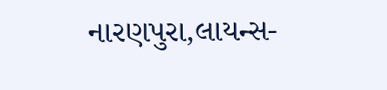નારણપુરા,લાયન્સ-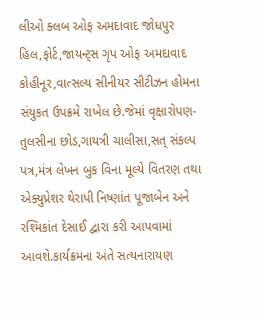લીઓ ક્લબ ઓફ અમદાવાદ જોધપુર હિલ,ફોર્ટ,જાયન્ટ્સ ગૃપ ઓફ અમદાવાદ કોહીનૂર,વાત્સલ્ય સીનીયર સીટીઝન હોમના સંયુકત ઉપક્રમે રાખેલ છે.જેમાં વૃક્ષારોપણ-તુલસીના છોડ,ગાયત્રી ચાલીસા,સત્ સંકલ્પ પત્ર,મંત્ર લેખન બુક વિના મૂલ્યે વિતરણ તથા એક્યુપ્રેશર થેરાપી નિષ્ણાંત પૂજાબેન અને રશ્મિકાંત દેસાઈ દ્વારા કરી આપવામાં આવશે.કાર્યક્રમના અંતે સત્યનારાયણ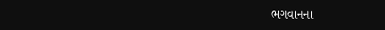ભગવાનના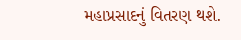મહાપ્રસાદનું વિતરણ થશે.